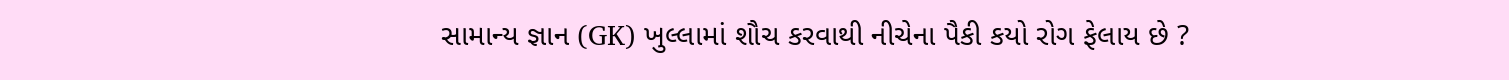સામાન્ય જ્ઞાન (GK) ખુલ્લામાં શૌચ કરવાથી નીચેના પૈકી કયો રોગ ફેલાય છે ?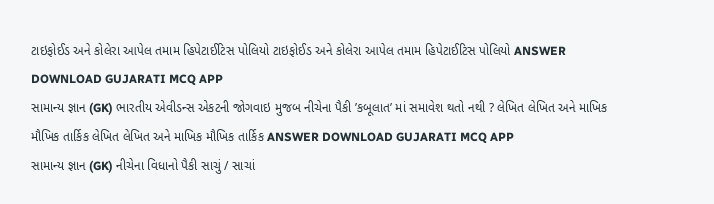ટાઇફોઈડ અને કોલેરા આપેલ તમામ હિપેટાઈટિસ પોલિયો ટાઇફોઈડ અને કોલેરા આપેલ તમામ હિપેટાઈટિસ પોલિયો ANSWER DOWNLOAD GUJARATI MCQ APP
સામાન્ય જ્ઞાન (GK) ભારતીય એવીડન્સ એકટની જોગવાઇ મુજબ નીચેના પૈકી ’કબૂલાત’ માં સમાવેશ થતો નથી ? લેખિત લેખિત અને માખિક મૌખિક તાર્કિક લેખિત લેખિત અને માખિક મૌખિક તાર્કિક ANSWER DOWNLOAD GUJARATI MCQ APP
સામાન્ય જ્ઞાન (GK) નીચેના વિધાનો પૈકી સાચું / સાચાં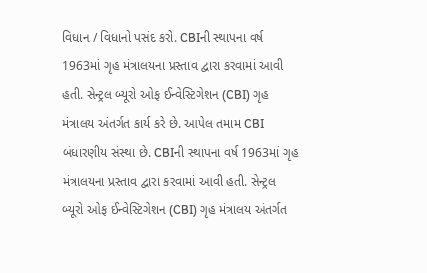વિધાન / વિધાનો પસંદ કરો. CBIની સ્થાપના વર્ષ 1963માં ગૃહ મંત્રાલયના પ્રસ્તાવ દ્વારા કરવામાં આવી હતી. સેન્ટ્રલ બ્યૂરો ઓફ ઈન્વેસ્ટિગેશન (CBI) ગૃહ મંત્રાલય અંતર્ગત કાર્ય કરે છે. આપેલ તમામ CBI બંધારણીય સંસ્થા છે. CBIની સ્થાપના વર્ષ 1963માં ગૃહ મંત્રાલયના પ્રસ્તાવ દ્વારા કરવામાં આવી હતી. સેન્ટ્રલ બ્યૂરો ઓફ ઈન્વેસ્ટિગેશન (CBI) ગૃહ મંત્રાલય અંતર્ગત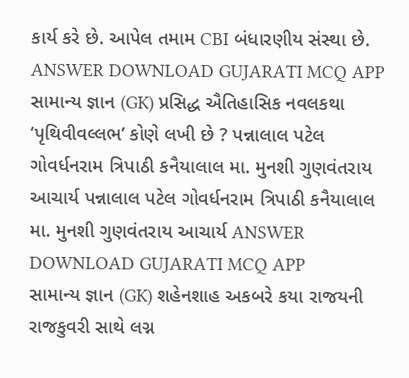કાર્ય કરે છે. આપેલ તમામ CBI બંધારણીય સંસ્થા છે. ANSWER DOWNLOAD GUJARATI MCQ APP
સામાન્ય જ્ઞાન (GK) પ્રસિદ્ધ ઐતિહાસિક નવલકથા ‘પૃથિવીવલ્લભ’ કોણે લખી છે ? પન્નાલાલ પટેલ ગોવર્ધનરામ ત્રિપાઠી કનૈયાલાલ મા. મુનશી ગુણવંતરાય આચાર્ય પન્નાલાલ પટેલ ગોવર્ધનરામ ત્રિપાઠી કનૈયાલાલ મા. મુનશી ગુણવંતરાય આચાર્ય ANSWER DOWNLOAD GUJARATI MCQ APP
સામાન્ય જ્ઞાન (GK) શહેનશાહ અકબરે કયા રાજયની રાજકુવરી સાથે લગ્ન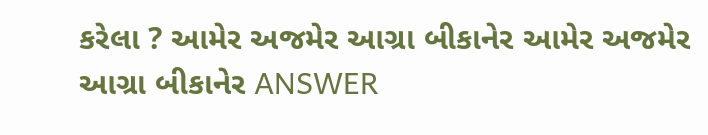કરેલા ? આમેર અજમેર આગ્રા બીકાનેર આમેર અજમેર આગ્રા બીકાનેર ANSWER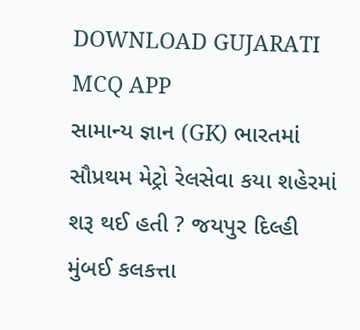DOWNLOAD GUJARATI MCQ APP
સામાન્ય જ્ઞાન (GK) ભારતમાં સૌપ્રથમ મેટ્રો રેલસેવા કયા શહેરમાં શરૂ થઈ હતી ? જયપુર દિલ્હી મુંબઈ કલકત્તા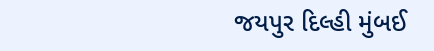જયપુર દિલ્હી મુંબઈ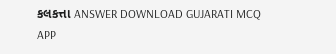કલકત્તા ANSWER DOWNLOAD GUJARATI MCQ APP